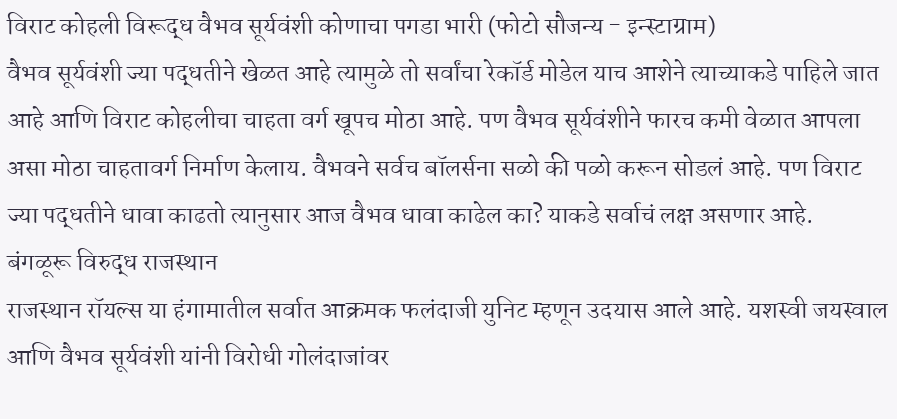विराट कोहली विरूद्ध वैभव सूर्यवंशी कोणाचा पगडा भारी (फोटो सौजन्य - इन्स्टाग्राम)
वैभव सूर्यवंशी ज्या पद्धतीने खेळत आहे त्यामुळे तो सर्वांचा रेकॉर्ड मोडेल याच आशेने त्याच्याकडे पाहिले जात आहे आणि विराट कोहलीचा चाहता वर्ग खूपच मोठा आहे. पण वैभव सूर्यवंशीने फारच कमी वेळात आपला असा मोठा चाहतावर्ग निर्माण केलाय. वैभवने सर्वच बॉलर्सना सळो की पळो करून सोडलं आहे. पण विराट ज्या पद्धतीने धावा काढतो त्यानुसार आज वैभव धावा काढेल का? याकडे सर्वाचं लक्ष असणार आहे.
बंगळूरू विरुद्ध राजस्थान
राजस्थान रॉयल्स या हंगामातील सर्वात आक्रमक फलंदाजी युनिट म्हणून उदयास आले आहे. यशस्वी जयस्वाल आणि वैभव सूर्यवंशी यांनी विरोधी गोलंदाजांवर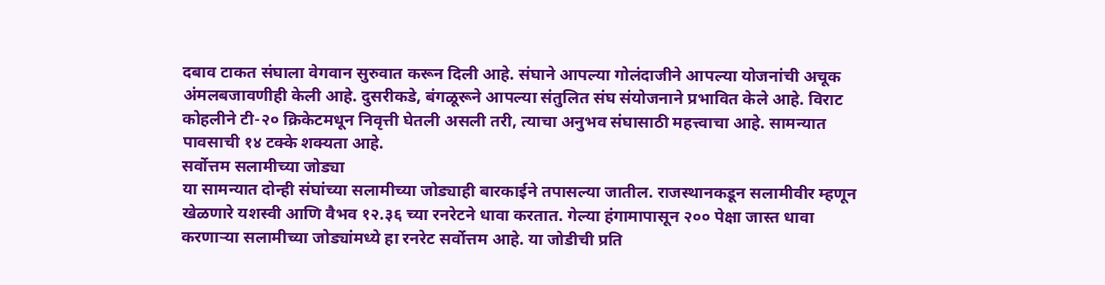दबाव टाकत संघाला वेगवान सुरुवात करून दिली आहे. संघाने आपल्या गोलंदाजीने आपल्या योजनांची अचूक अंमलबजावणीही केली आहे. दुसरीकडे, बंगळूरूने आपल्या संतुलित संघ संयोजनाने प्रभावित केले आहे. विराट कोहलीने टी-२० क्रिकेटमधून निवृत्ती घेतली असली तरी, त्याचा अनुभव संघासाठी महत्त्वाचा आहे. सामन्यात पावसाची १४ टक्के शक्यता आहे.
सर्वोत्तम सलामीच्या जोड्या
या सामन्यात दोन्ही संघांच्या सलामीच्या जोड्याही बारकाईने तपासल्या जातील. राजस्थानकडून सलामीवीर म्हणून खेळणारे यशस्वी आणि वैभव १२.३६ च्या रनरेटने धावा करतात. गेल्या हंगामापासून २०० पेक्षा जास्त धावा करणाऱ्या सलामीच्या जोड्यांमध्ये हा रनरेट सर्वोत्तम आहे. या जोडीची प्रति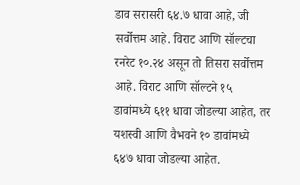डाव सरासरी ६४.७ धावा आहे, जी सर्वोत्तम आहे. विराट आणि सॉल्टचा रनरेट १०.२४ असून तो तिसरा सर्वोत्तम आहे. विराट आणि सॉल्टने १५ डावांमध्ये ६११ धावा जोडल्या आहेत, तर यशस्वी आणि वैभवने १० डावांमध्ये ६४७ धावा जोडल्या आहेत.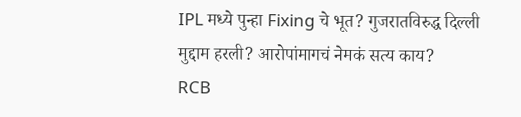IPL मध्ये पुन्हा Fixing चे भूत? गुजरातविरुद्ध दिल्ली मुद्दाम हरली? आरोपांमागचं नेमकं सत्य काय?
RCB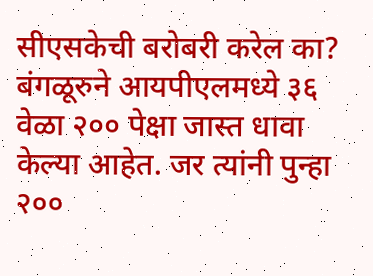सीएसकेची बरोबरी करेल का?
बंगळूरुने आयपीएलमध्ये ३६ वेळा २०० पेक्षा जास्त धावा केल्या आहेत. जर त्यांनी पुन्हा २००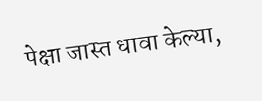पेक्षा जास्त धावा केल्या,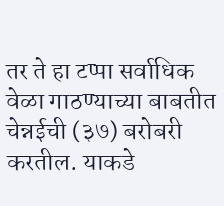तर ते हा टप्पा सर्वाधिक वेळा गाठण्याच्या बाबतीत चेन्नईची (३७) बरोबरी करतील. याकडे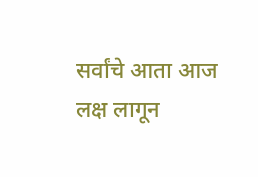सर्वांचे आता आज लक्ष लागून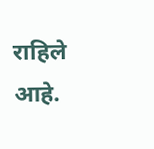राहिले आहे.